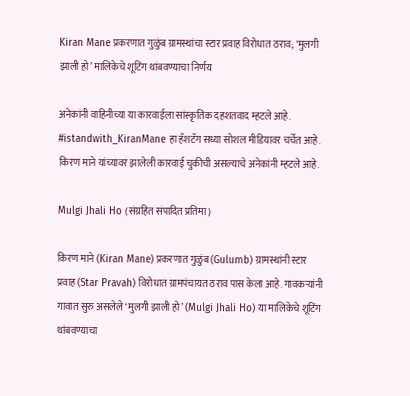Kiran Mane प्रकरणात गुळुंब ग्रामस्थांचा स्टार प्रवाह विरोधात ठराव; ‘मुलगी झाली हो’ मालिकेचे शूटिंग थांबवण्याचा निर्णय

अनेकांनी वाहिनीच्या या कारवाईला सांस्कृतिक दहशतवाद म्हटले आहे. #istandwith_KiranMane हा हॅशटॅग सध्या सोशल मीडियावर चर्चेत आहे. किरण माने यांच्यावर झालेली कारवाई चुकीची असल्याचे अनेकांनी म्हटले आहे.

Mulgi Jhali Ho (संग्रहित संपादित प्रतिमा)

किरण माने (Kiran Mane) प्रकरणात गुळुंब (Gulumb) ग्रामस्थांनी स्टार प्रवाह (Star Pravah) विरोधात ग्रामपंचायत ठराव पास केला आहे. गावकऱ्यांनी गावात सुरु असलेले ‘मुलगी झाली हो’ (Mulgi Jhali Ho) या मालिकेचे शूटिंग थांबवण्याचा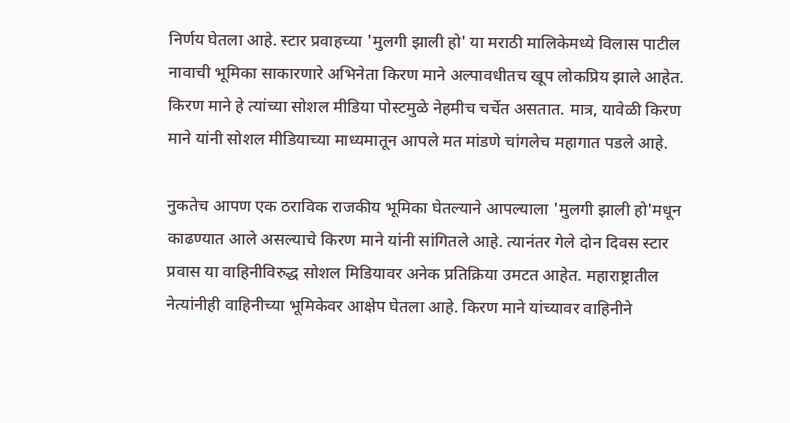निर्णय घेतला आहे. स्टार प्रवाहच्या 'मुलगी झाली हो' या मराठी मालिकेमध्ये विलास पाटील नावाची भूमिका साकारणारे अभिनेता किरण माने अल्पावधीतच खूप लोकप्रिय झाले आहेत. किरण माने हे त्यांच्या सोशल मीडिया पोस्टमुळे नेहमीच चर्चेत असतात. मात्र, यावेळी किरण माने यांनी सोशल मीडियाच्या माध्यमातून आपले मत मांडणे चांगलेच महागात पडले आहे.

नुकतेच आपण एक ठराविक राजकीय भूमिका घेतल्याने आपल्याला 'मुलगी झाली हो'मधून काढण्यात आले असल्याचे किरण माने यांनी सांगितले आहे. त्यानंतर गेले दोन दिवस स्टार प्रवास या वाहिनीविरुद्ध सोशल मिडियावर अनेक प्रतिक्रिया उमटत आहेत. महाराष्ट्रातील नेत्यांनीही वाहिनीच्या भूमिकेवर आक्षेप घेतला आहे. किरण माने यांच्यावर वाहिनीने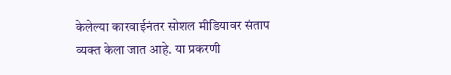केलेल्या कारवाईनंतर सोशल मीडियावर संताप व्यक्त केला जात आहे. या प्रकरणी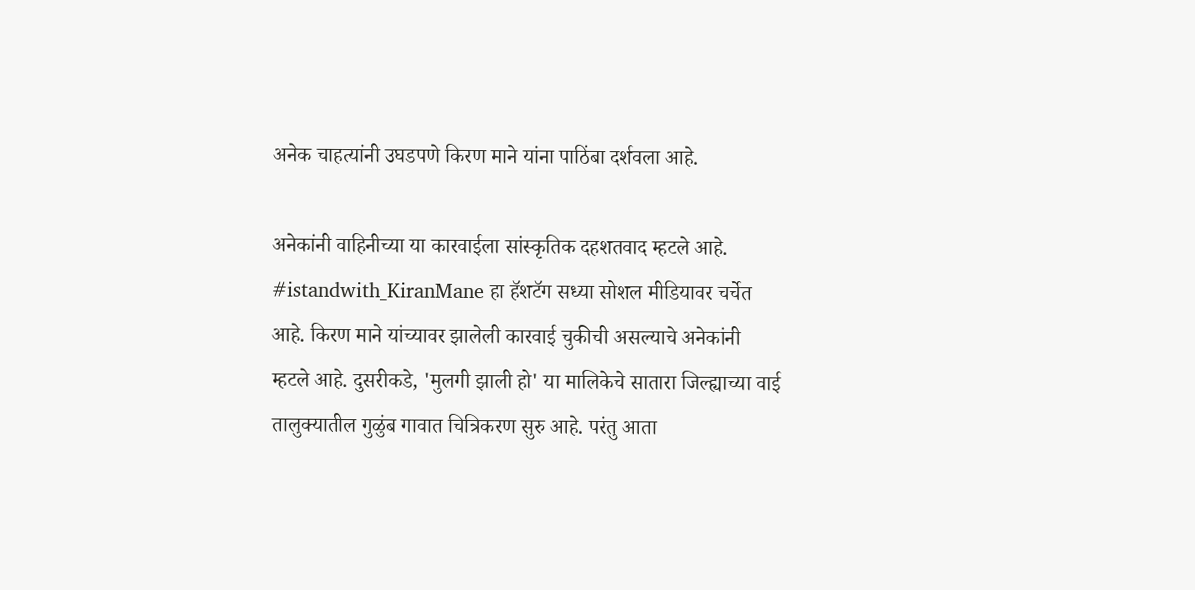अनेक चाहत्यांनी उघडपणे किरण माने यांना पाठिंबा दर्शवला आहे.

अनेकांनी वाहिनीच्या या कारवाईला सांस्कृतिक दहशतवाद म्हटले आहे. #istandwith_KiranMane हा हॅशटॅग सध्या सोशल मीडियावर चर्चेत आहे. किरण माने यांच्यावर झालेली कारवाई चुकीची असल्याचे अनेकांनी म्हटले आहे. दुसरीकडे, 'मुलगी झाली हो' या मालिकेचे सातारा जिल्ह्याच्या वाई तालुक्यातील गुळुंब गावात चित्रिकरण सुरु आहे. परंतु आता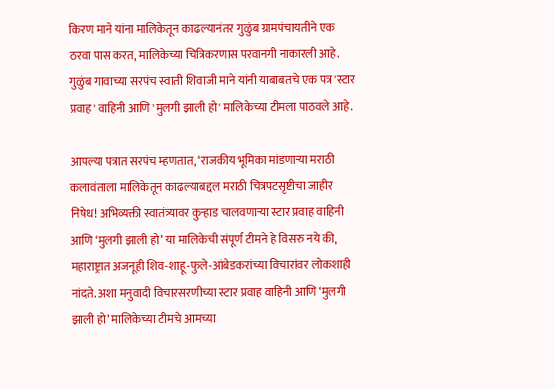किरण माने यांना मालिकेतून काढल्यानंतर गुळुंब ग्रामपंचायतीने एक ठरवा पास करत, मालिकेच्या चित्रिकरणास परवानगी नाकारली आहे. गुळुंब गावाच्या सरपंच स्वाती शिवाजी माने यांनी याबाबतचे एक पत्र 'स्टार प्रवाह' वाहिनी आणि 'मुलगी झाली हो' मालिकेच्या टीमला पाठवले आहे.

आपल्या पत्रात सरपंच म्हणतात, ‘राजकीय भूमिका मांडणाऱ्या मराठी कलावंताला मालिकेतून काढल्याबद्दल मराठी चित्रपटसृष्टीचा जाहीर निषेध! अभिव्यक्ती स्वातंत्र्यावर कुऱ्हाड चालवणाऱ्या स्टार प्रवाह वाहिनी आणि ‘मुलगी झाली हो’ या मालिकेची संपूर्ण टीमने हे विसरु नये की, महाराष्ट्रात अजनूही शिव-शाहू-फुले-आंबेडकरांच्या विचारांवर लोकशाही नांदते. अशा मनुवादी विचारसरणीच्या स्टार प्रवाह वाहिनी आणि ‘मुलगी झाली हो’ मालिकेच्या टीमचे आमच्या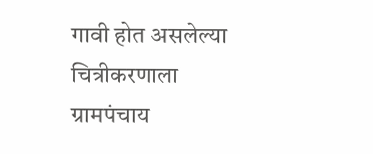गावी होत असलेल्या चित्रीकरणाला ग्रामपंचाय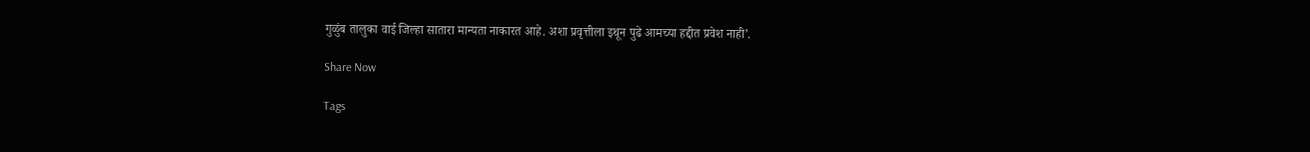गुळुंब तालुका वाई जिल्हा सातारा मान्यता नाकारत आहे. अशा प्रवृत्तीला इथून पुढे आमच्या हद्दीत प्रवेश नाही’.

Share Now

Tags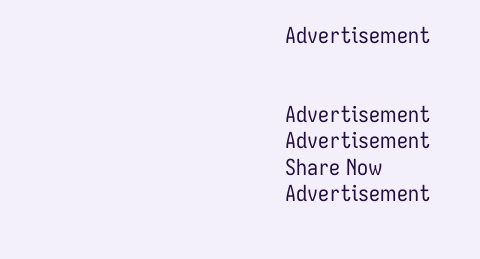Advertisement


Advertisement
Advertisement
Share Now
Advertisement